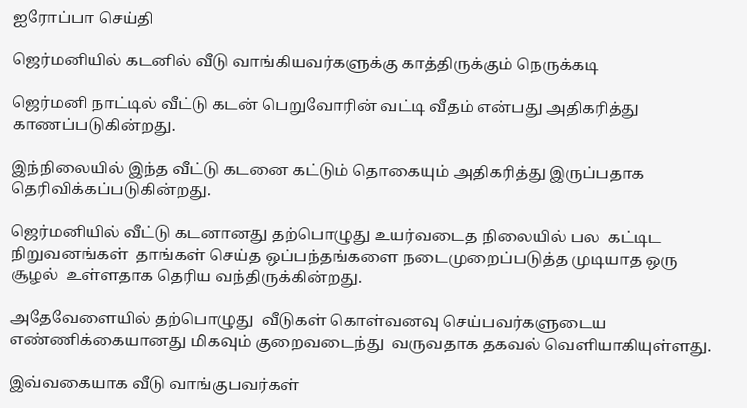ஐரோப்பா செய்தி

ஜெர்மனியில் கடனில் வீடு வாங்கியவர்களுக்கு காத்திருக்கும் நெருக்கடி

ஜெர்மனி நாட்டில் வீட்டு கடன் பெறுவோரின் வட்டி வீதம் என்பது அதிகரித்து காணப்படுகின்றது.

இந்நிலையில் இந்த வீட்டு கடனை கட்டும் தொகையும் அதிகரித்து இருப்பதாக தெரிவிக்கப்படுகின்றது.

ஜெர்மனியில் வீட்டு கடனானது தற்பொழுது உயர்வடைத நிலையில் பல  கட்டிட நிறுவனங்கள்  தாங்கள் செய்த ஒப்பந்தங்களை நடைமுறைப்படுத்த முடியாத ஒரு சூழல்  உள்ளதாக தெரிய வந்திருக்கின்றது.

அதேவேளையில் தற்பொழுது  வீடுகள் கொள்வனவு செய்பவர்களுடைய  எண்ணிக்கையானது மிகவும் குறைவடைந்து  வருவதாக தகவல் வெளியாகியுள்ளது.

இவ்வகையாக வீடு வாங்குபவர்கள்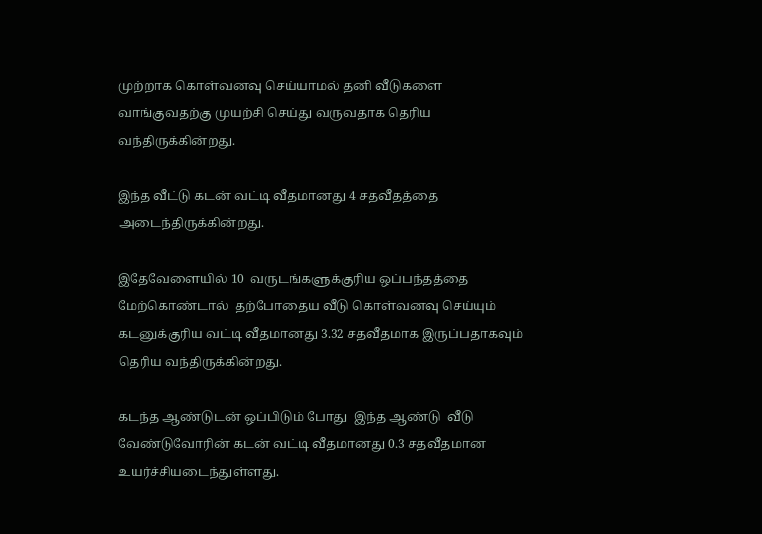முற்றாக கொள்வனவு செய்யாமல் தனி வீடுகளை  வாங்குவதற்கு முயற்சி செய்து வருவதாக தெரிய வந்திருக்கின்றது.

இந்த வீட்டு கடன் வட்டி வீதமானது 4 சதவீதத்தை அடைந்திருக்கின்றது.

இதேவேளையில் 10  வருடங்களுக்குரிய ஒப்பந்தத்தை மேற்கொண்டால்  தற்போதைய வீடு கொள்வனவு செய்யும் கடனுக்குரிய வட்டி வீதமானது 3.32 சதவீதமாக இருப்பதாகவும் தெரிய வந்திருக்கின்றது.

கடந்த ஆண்டுடன் ஒப்பிடும் போது  இந்த ஆண்டு  வீடு வேண்டுவோரின் கடன் வட்டி வீதமானது 0.3 சதவீதமான உயர்ச்சியடைந்துள்ளது.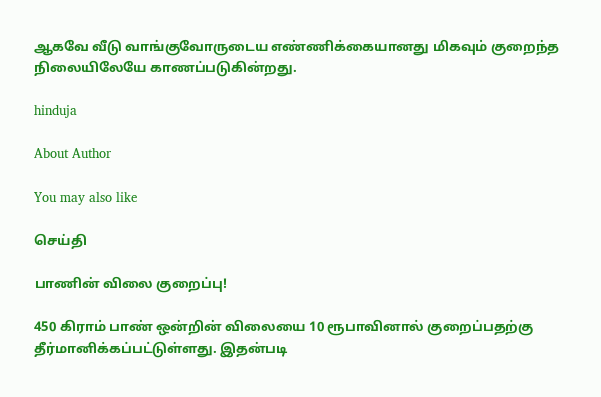ஆகவே வீடு வாங்குவோருடைய எண்ணிக்கையானது மிகவும் குறைந்த நிலையிலேயே காணப்படுகின்றது.

hinduja

About Author

You may also like

செய்தி

பாணின் விலை குறைப்பு!

450 கிராம் பாண் ஒன்றின் விலையை 10 ரூபாவினால் குறைப்பதற்கு தீர்மானிக்கப்பட்டுள்ளது. இதன்படி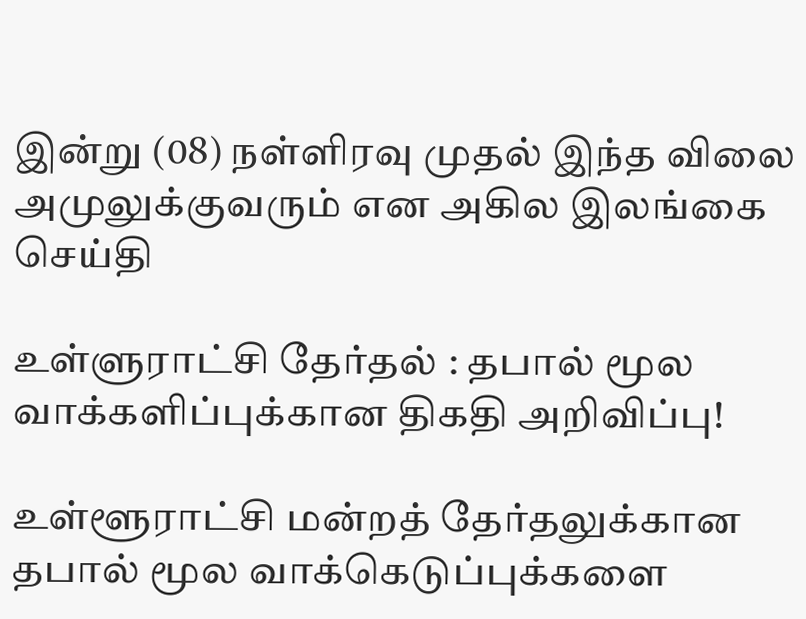இன்று (08) நள்ளிரவு முதல் இந்த விலை அமுலுக்குவரும் என அகில இலங்கை
செய்தி

உள்ளுராட்சி தேர்தல் : தபால் மூல வாக்களிப்புக்கான திகதி அறிவிப்பு!

உள்ளூராட்சி மன்றத் தேர்தலுக்கான தபால் மூல வாக்கெடுப்புக்களை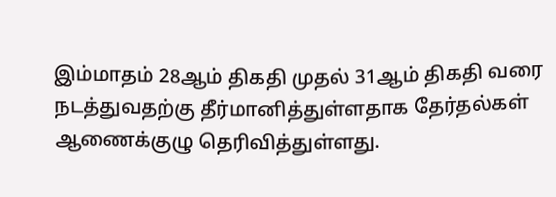இம்மாதம் 28ஆம் திகதி முதல் 31ஆம் திகதி வரை நடத்துவதற்கு தீர்மானித்துள்ளதாக தேர்தல்கள் ஆணைக்குழு தெரிவித்துள்ளது.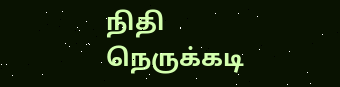நிதி நெருக்கடி